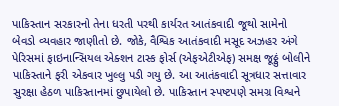પાકિસ્તાન સરકારનો તેના ધરતી પરથી કાર્યરત આતંકવાદી જૂથો સામેનો બેવડો વ્યવહાર જાણીતો છે. જોકે, વૈશ્વિક આતંકવાદી મસૂદ અઝહર અંગે પેરિસમાં ફાઇનાન્સિયલ એક્શન ટાસ્ક ફોર્સ (એફએટીએફ) સમક્ષ જૂઠ્ઠું બોલીને પાકિસ્તાને ફરી એકવાર ખુલ્લુ પડી ગયુ છે. આ આતંકવાદી સૂત્રધાર સત્તાવાર સુરક્ષા હેઠળ પાકિસ્તાનમાં છુપાયેલો છે. પાકિસ્તાન સ્પષ્ટપણે સમગ્ર વિશ્વને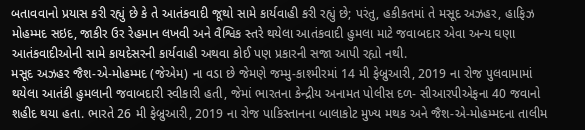બતાવવાનો પ્રયાસ કરી રહ્યું છે કે તે આતંકવાદી જૂથો સામે કાર્યવાહી કરી રહ્યું છે; પરંતુ, હકીકતમાં તે મસૂદ અઝહર, હાફિઝ મોહમ્મદ સઇદ, જાકીર ઉર રેહમાન લખવી અને વૈશ્વિક સ્તરે થયેલા આતંકવાદી હુમલા માટે જવાબદાર એવા અન્ય ઘણા આતંકવાદીઓની સામે કાયદેસરની કાર્યવાહી અથવા કોઈ પણ પ્રકારની સજા આપી રહ્યો નથી.
મસૂદ અઝહર જૈશ-એ-મોહમ્મદ (જેએમ) ના વડા છે જેમણે જમ્મુ-કાશ્મીરમાં 14 મી ફેબ્રુઆરી, 2019 ના રોજ પુલવામામાં થયેલા આતંકી હુમલાની જવાબદારી સ્વીકારી હતી, જેમાં ભારતના કેન્દ્રીય અનામત પોલીસ દળ- સીઆરપીએફના 40 જવાનો શહીદ થયા હતા. ભારતે 26 મી ફેબ્રુઆરી, 2019 ના રોજ પાકિસ્તાનના બાલાકોટ મુખ્ય મથક અને જૈશ-એ-મોહમ્મદના તાલીમ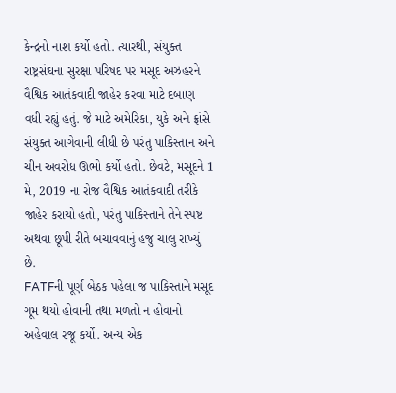કેન્દ્રનો નાશ કર્યો હતો. ત્યારથી, સંયુક્ત રાષ્ટ્રસંઘના સુરક્ષા પરિષદ પર મસૂદ અઝહરને વૈશ્વિક આતંકવાદી જાહેર કરવા માટે દબાણ વધી રહ્યું હતું. જે માટે અમેરિકા, યુકે અને ફ્રાંસે સંયુક્ત આગેવાની લીધી છે પરંતુ પાકિસ્તાન અને ચીન અવરોધ ઊભો કર્યો હતો. છેવટે, મસૂદને 1 મે, 2019 ના રોજ વૈશ્વિક આતંકવાદી તરીકે જાહેર કરાયો હતો, પરંતુ પાકિસ્તાને તેને સ્પષ્ટ અથવા છૂપી રીતે બચાવવાનું હજુ ચાલુ રાખ્યું છે.
FATFની પૂર્ણ બેઠક પહેલા જ પાકિસ્તાને મસૂદ ગૂમ થયો હોવાની તથા મળતો ન હોવાનો અહેવાલ રજૂ કર્યો. અન્ય એક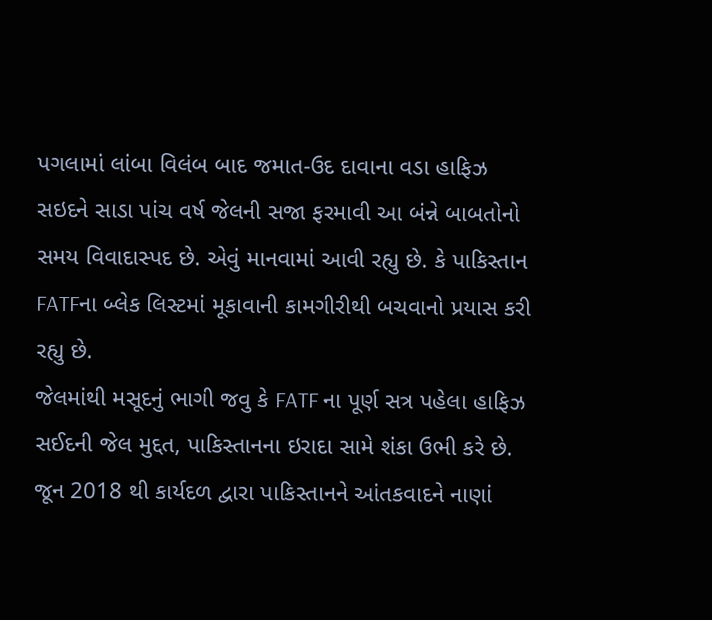પગલામાં લાંબા વિલંબ બાદ જમાત-ઉદ દાવાના વડા હાફિઝ સઇદને સાડા પાંચ વર્ષ જેલની સજા ફરમાવી આ બંન્ને બાબતોનો સમય વિવાદાસ્પદ છે. એવું માનવામાં આવી રહ્યુ છે. કે પાકિસ્તાન FATFના બ્લેક લિસ્ટમાં મૂકાવાની કામગીરીથી બચવાનો પ્રયાસ કરી રહ્યુ છે.
જેલમાંથી મસૂદનું ભાગી જવુ કે FATF ના પૂર્ણ સત્ર પહેલા હાફિઝ સઈદની જેલ મુદ્દત, પાકિસ્તાનના ઇરાદા સામે શંકા ઉભી કરે છે. જૂન 2018 થી કાર્યદળ દ્વારા પાકિસ્તાનને આંતકવાદને નાણાં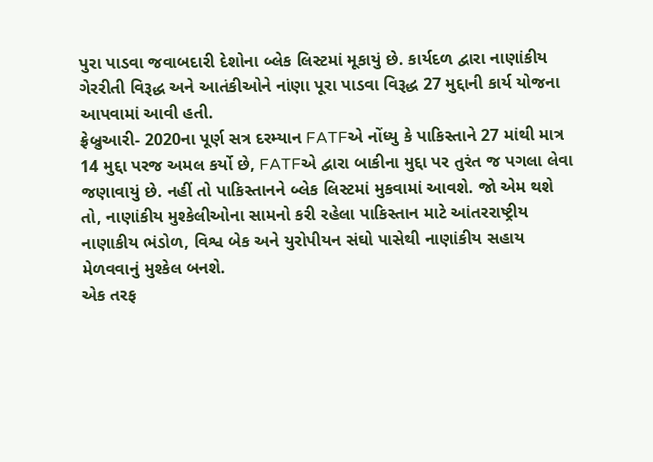પુરા પાડવા જવાબદારી દેશોના બ્લેક લિસ્ટમાં મૂકાયું છે. કાર્યદળ દ્વારા નાણાંકીય ગેરરીતી વિરૂદ્ધ અને આતંકીઓને નાંણા પૂરા પાડવા વિરૂદ્ધ 27 મુદ્દાની કાર્ય યોજના આપવામાં આવી હતી.
ફ્રેબ્રુઆરી- 2020ના પૂર્ણ સત્ર દરમ્યાન FATFએ નોંધ્યુ કે પાકિસ્તાને 27 માંથી માત્ર 14 મુદ્દા પરજ અમલ કર્યો છે, FATFએ દ્વારા બાકીના મુદ્દા પર તુરંત જ પગલા લેવા જણાવાયું છે. નહીં તો પાકિસ્તાનને બ્લેક લિસ્ટમાં મુકવામાં આવશે. જો એમ થશે તો, નાણાંકીય મુશ્કેલીઓના સામનો કરી રહેલા પાકિસ્તાન માટે આંતરરાષ્ટ્રીય નાણાકીય ભંડોળ, વિશ્વ બેક અને યુરોપીયન સંઘો પાસેથી નાણાંકીય સહાય મેળવવાનું મુશ્કેલ બનશે.
એક તરફ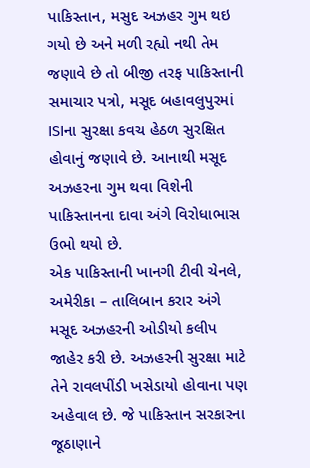પાકિસ્તાન, મસુદ અઝહર ગુમ થઇ ગયો છે અને મળી રહ્યો નથી તેમ જણાવે છે તો બીજી તરફ પાકિસ્તાની સમાચાર પત્રો, મસૂદ બહાવલુપુરમાં ISIના સુરક્ષા કવચ હેઠળ સુરક્ષિત હોવાનું જણાવે છે. આનાથી મસૂદ અઝહરના ગુમ થવા વિશેની પાકિસ્તાનના દાવા અંગે વિરોધાભાસ ઉભો થયો છે.
એક પાકિસ્તાની ખાનગી ટીવી ચેનલે, અમેરીકા – તાલિબાન કરાર અંગે મસૂદ અઝહરની ઓડીયો કલીપ જાહેર કરી છે. અઝહરની સુરક્ષા માટે તેને રાવલપીંડી ખસેડાયો હોવાના પણ અહેવાલ છે. જે પાકિસ્તાન સરકારના જૂઠાણાને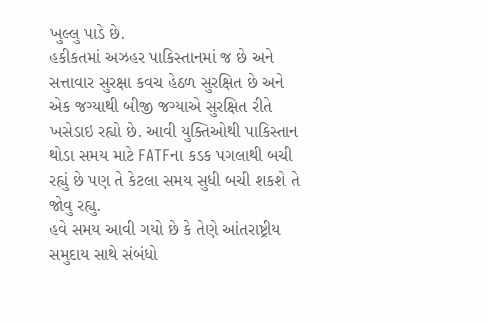ખુલ્લુ પાડે છે.
હકીકતમાં અઝહર પાકિસ્તાનમાં જ છે અને સત્તાવાર સુરક્ષા કવચ હેઠળ સુરક્ષિત છે અને એક જગ્યાથી બીજી જગ્યાએ સુરક્ષિત રીતે ખસેડાઇ રહ્યો છે. આવી યુક્તિઓથી પાકિસ્તાન થોડા સમય માટે FATFના કડક પગલાથી બચી રહ્યું છે પણ તે કેટલા સમય સુધી બચી શકશે તે જોવુ રહ્યુ.
હવે સમય આવી ગયો છે કે તેણે આંતરાષ્ટ્રીય સમુદાય સાથે સંબંધો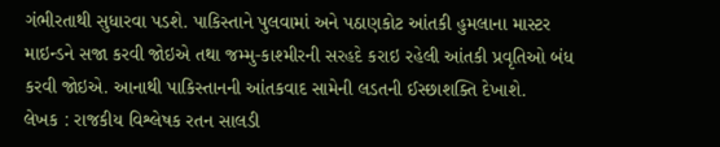ગંભીરતાથી સુધારવા પડશે. પાકિસ્તાને પુલવામાં અને પઠાણકોટ આંતકી હુમલાના માસ્ટર માઇન્ડને સજા કરવી જોઇએ તથા જમ્મુ-કાશ્મીરની સરહદે કરાઇ રહેલી આંતકી પ્રવૃતિઓ બંધ કરવી જોઇએ. આનાથી પાકિસ્તાનની આંતકવાદ સામેની લડતની ઈસ્છાશક્તિ દેખાશે.
લેખક : રાજકીય વિશ્લેષક રતન સાલડી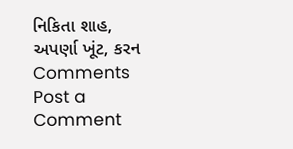નિકિતા શાહ, અપર્ણા ખૂંટ, કરન
Comments
Post a Comment